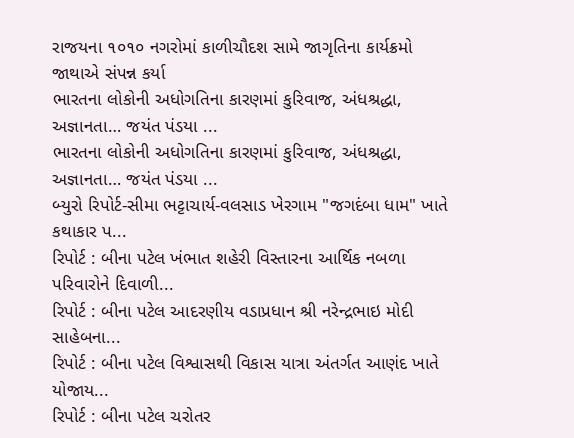રાજયના ૧૦૧૦ નગરોમાં કાળીચૌદશ સામે જાગૃતિના કાર્યક્રમો જાથાએ સંપન્ન કર્યા
ભારતના લોકોની અધોગતિના કારણમાં કુરિવાજ, અંધશ્રદ્ધા, અજ્ઞાનતા… જયંત પંડયા ...
ભારતના લોકોની અધોગતિના કારણમાં કુરિવાજ, અંધશ્રદ્ધા, અજ્ઞાનતા… જયંત પંડયા ...
બ્યુરો રિપોર્ટ-સીમા ભટ્ટાચાર્ય-વલસાડ ખેરગામ "જગદંબા ધામ" ખાતે કથાકાર પ...
રિપોર્ટ : બીના પટેલ ખંભાત શહેરી વિસ્તારના આર્થિક નબળા પરિવારોને દિવાળી...
રિપોર્ટ : બીના પટેલ આદરણીય વડાપ્રધાન શ્રી નરેન્દ્રભાઇ મોદી સાહેબના...
રિપોર્ટ : બીના પટેલ વિશ્વાસથી વિકાસ યાત્રા અંતર્ગત આણંદ ખાતે યોજાય...
રિપોર્ટ : બીના પટેલ ચરોતર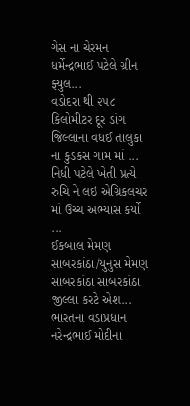ગેસ ના ચેરમન ધર્મેન્દ્રભાઈ પટેલે ગ્રીન ફ્યુલ...
વડોદરા થી ૨૫૮ કિલોમીટર દૂર ડાંગ જિલ્લાના વધઈ તાલુકા ના કુડકસ ગામ માં ...
નિધી પટેલે ખેતી પ્રત્યે રુચિ ને લઇ એગ્રિકલચર માં ઉચ્ચ અભ્યાસ કર્યો ...
ઈકબાલ મેમણ સાબરકાંઠા/યુનુસ મેમણ સાબરકાંઠા સાબરકાંઠા જીલ્લા કરટે એશ...
ભારતના વડાપ્રધાન નરેન્દ્રભાઈ મોદીના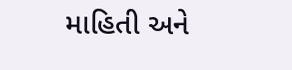માહિતી અને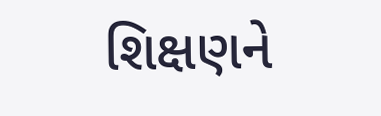શિક્ષણને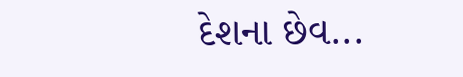દેશના છેવ...